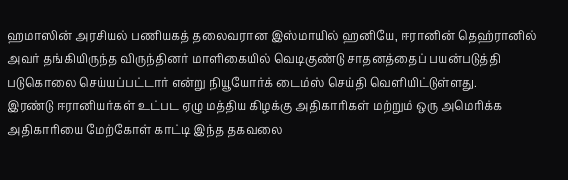ஹமாஸின் அரசியல் பணியகத் தலைவரான இஸ்மாயில் ஹனியே, ஈரானின் தெஹ்ரானில் அவர் தங்கியிருந்த விருந்தினர் மாளிகையில் வெடிகுண்டு சாதனத்தைப் பயன்படுத்தி படுகொலை செய்யப்பட்டார் என்று நியூயோர்க் டைம்ஸ் செய்தி வெளியிட்டுள்ளது.
இரண்டு ஈரானியர்கள் உட்பட ஏழு மத்திய கிழக்கு அதிகாரிகள் மற்றும் ஒரு அமெரிக்க அதிகாரியை மேற்கோள் காட்டி இந்த தகவலை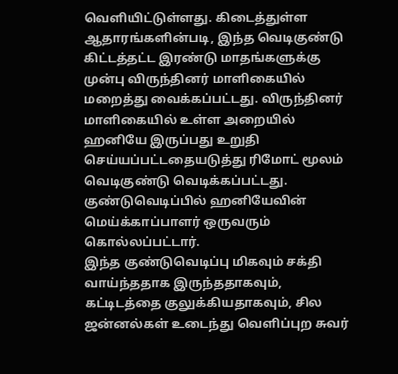வெளியிட்டுள்ளது. கிடைத்துள்ள ஆதாரங்களின்படி, இந்த வெடிகுண்டு கிட்டத்தட்ட இரண்டு மாதங்களுக்கு முன்பு விருந்தினர் மாளிகையில் மறைத்து வைக்கப்பட்டது. விருந்தினர் மாளிகையில் உள்ள அறையில் ஹனியே இருப்பது உறுதி செய்யப்பட்டதையடுத்து ரிமோட் மூலம் வெடிகுண்டு வெடிக்கப்பட்டது. குண்டுவெடிப்பில் ஹனியேவின் மெய்க்காப்பாளர் ஒருவரும் கொல்லப்பட்டார்.
இந்த குண்டுவெடிப்பு மிகவும் சக்தி வாய்ந்ததாக இருந்ததாகவும், கட்டிடத்தை குலுக்கியதாகவும், சில ஜன்னல்கள் உடைந்து வெளிப்புற சுவர்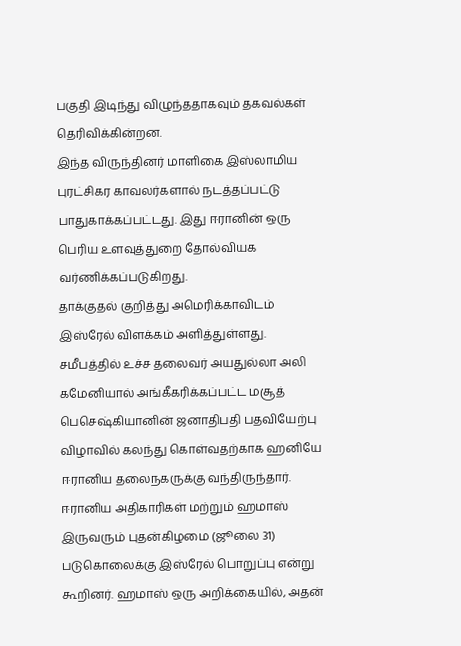பகுதி இடிந்து விழுந்ததாகவும் தகவல்கள் தெரிவிக்கின்றன.
இந்த விருந்தினர் மாளிகை இஸ்லாமிய புரட்சிகர காவலர்களால் நடத்தப்பட்டு பாதுகாக்கப்பட்டது. இது ஈரானின் ஒரு பெரிய உளவுத்துறை தோல்வியக வர்ணிக்கப்படுகிறது.
தாக்குதல் குறித்து அமெரிக்காவிடம் இஸ்ரேல் விளக்கம் அளித்துள்ளது.
சமீபத்தில் உச்ச தலைவர் அயதுல்லா அலி கமேனியால் அங்கீகரிக்கப்பட்ட மசூத் பெசெஷ்கியானின் ஜனாதிபதி பதவியேற்பு விழாவில் கலந்து கொள்வதற்காக ஹனியே ஈரானிய தலைநகருக்கு வந்திருந்தார்.
ஈரானிய அதிகாரிகள் மற்றும் ஹமாஸ் இருவரும் புதன்கிழமை (ஜூலை 31) படுகொலைக்கு இஸ்ரேல் பொறுப்பு என்று கூறினர். ஹமாஸ் ஒரு அறிக்கையில், அதன்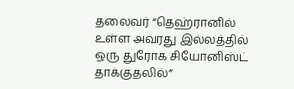தலைவர் “தெஹ்ரானில் உள்ள அவரது இல்லத்தில் ஒரு துரோக சியோனிஸ்ட் தாக்குதலில்”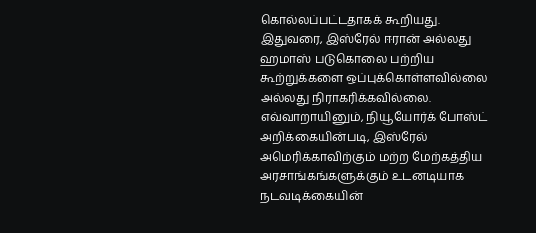கொல்லப்பட்டதாகக் கூறியது.
இதுவரை, இஸ்ரேல் ஈரான் அல்லது ஹமாஸ் படுகொலை பற்றிய கூற்றுக்களை ஒப்புக்கொள்ளவில்லை அல்லது நிராகரிக்கவில்லை. எவ்வாறாயினும், நியூயோர்க் போஸ்ட் அறிக்கையின்படி, இஸ்ரேல் அமெரிக்காவிற்கும் மற்ற மேற்கத்திய அரசாங்கங்களுக்கும் உடனடியாக நடவடிக்கையின்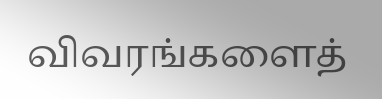விவரங்களைத்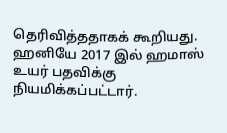தெரிவித்ததாகக் கூறியது.
ஹனியே 2017 இல் ஹமாஸ் உயர் பதவிக்கு நியமிக்கப்பட்டார்.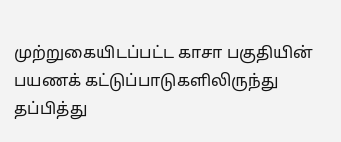முற்றுகையிடப்பட்ட காசா பகுதியின் பயணக் கட்டுப்பாடுகளிலிருந்து தப்பித்து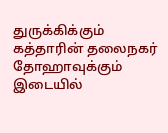துருக்கிக்கும் கத்தாரின் தலைநகர் தோஹாவுக்கும் இடையில்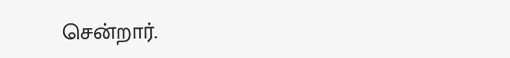சென்றார்.